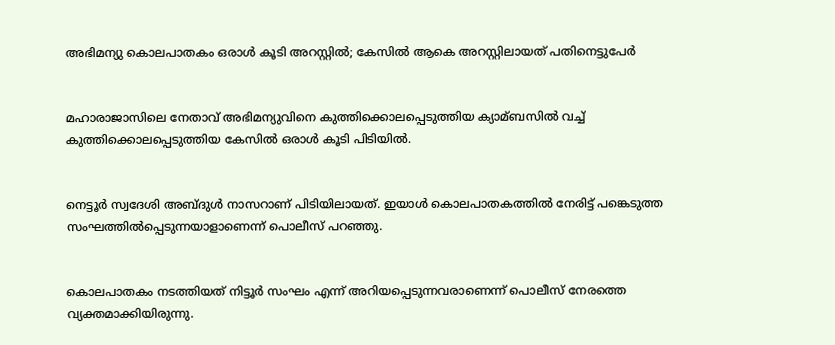അഭിമന്യു കൊലപാതകം ഒരാള്‍ കൂടി അറസ്റ്റില്‍; കേസില്‍ ആകെ അറസ്റ്റിലായത് പതിനെട്ടുപേര്‍


മഹാരാജാസിലെ നേതാവ് അഭിമന്യുവിനെ കുത്തിക്കൊലപ്പെടുത്തിയ ക്യാമ്ബസില്‍ വച്ച്‌ കുത്തിക്കൊലപ്പെടുത്തിയ കേസില്‍ ഒരാള്‍ കൂടി പിടിയില്‍.


നെട്ടൂര്‍ സ്വദേശി അബ്ദുള്‍ നാസറാണ് പിടിയിലായത്. ഇയാള്‍ കൊലപാതകത്തില്‍ നേരിട്ട് പങ്കെടുത്ത സംഘത്തില്‍പ്പെടുന്നയാളാണെന്ന് പൊലീസ് പറഞ്ഞു.


കൊലപാതകം നടത്തിയത് നിട്ടൂര്‍ സംഘം എന്ന് അറിയപ്പെടുന്നവരാണെന്ന് പൊലീസ് നേരത്തെ വ്യക്തമാക്കിയിരുന്നു.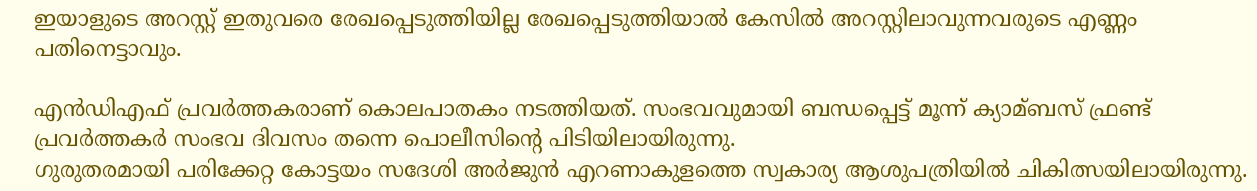ഇയാളുടെ അറസ്റ്റ് ഇതുവരെ രേഖപ്പെടുത്തിയില്ല രേഖപ്പെടുത്തിയാല്‍ കേസില്‍ അറസ്റ്റിലാവുന്നവരുടെ എണ്ണം പതിനെട്ടാവും.

എന്‍ഡിഎഫ് പ്രവര്‍ത്തകരാണ് കൊലപാതകം നടത്തിയത്. സംഭവവുമായി ബന്ധപ്പെട്ട് മൂന്ന് ക്യാമ്ബസ് ഫ്രണ്ട് പ്രവര്‍ത്തകര്‍ സംഭവ ദിവസം തന്നെ പൊലീസിന്റെ പിടിയിലായിരുന്നു.
ഗുരുതരമായി പരിക്കേറ്റ കോട്ടയം സദേശി അര്‍ജുന്‍ എറണാകുളത്തെ സ്വകാര്യ ആശുപത്രിയില്‍ ചികിത്സയിലായിരുന്നു.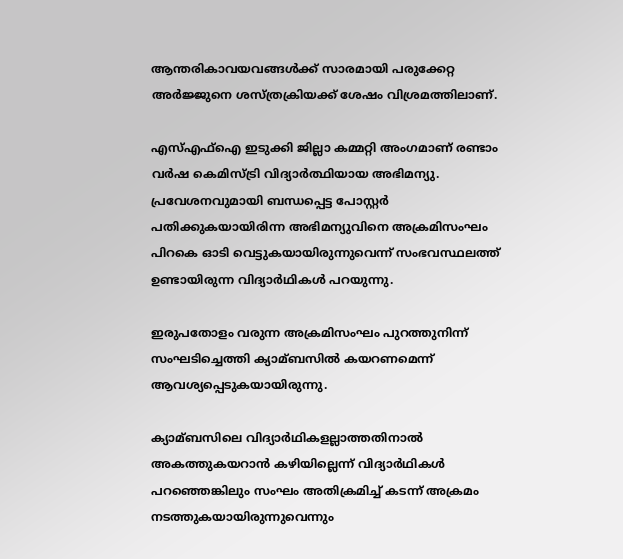ആന്തരികാവയവങ്ങള്‍ക്ക്‌ സാരമായി പരുക്കേറ്റ അര്‍ജ്ജുനെ ശസ്ത്രക്രിയക്ക്‌ ശേഷം വിശ്രമത്തിലാണ്.

എസ്‌എഫ്‌ഐ ഇടുക്കി ജില്ലാ കമ്മറ്റി അംഗമാണ് രണ്ടാം വര്‍ഷ കെമിസ്ട്രി വിദ്യാര്‍ത്ഥിയായ അഭിമന്യു. പ്രവേശനവുമായി ബന്ധപ്പെട്ട പോസ്റ്റര്‍ പതിക്കുകയായിരിന്ന അഭിമന്യുവിനെ അക്രമിസംഘം പിറകെ ഓടി വെട്ടുകയായിരുന്നുവെന്ന് സംഭവസ്ഥലത്ത് ഉണ്ടായിരുന്ന വിദ്യാര്‍ഥികള്‍ പറയുന്നു.

ഇരുപതോളം വരുന്ന അക്രമിസംഘം പുറത്തുനിന്ന് സംഘടിച്ചെത്തി ക്യാമ്ബസില്‍ കയറണമെന്ന് ആവശ്യപ്പെടുകയായിരുന്നു.

ക്യാമ്ബസിലെ വിദ്യാര്‍ഥികളല്ലാത്തതിനാല്‍ അകത്തുകയറാന്‍ കഴിയില്ലെന്ന് വിദ്യാര്‍ഥികള്‍ പറഞ്ഞെങ്കിലും സംഘം അതിക്രമിച്ച്‌ കടന്ന് അക്രമം നടത്തുകയായിരുന്നുവെന്നും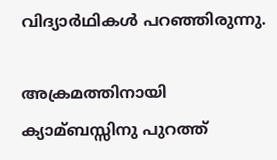വിദ്യാര്‍ഥികള്‍ പറഞ്ഞിരുന്നു.

അക്രമത്തിനായി ക്യാമ്ബസ്സിനു പുറത്ത്‌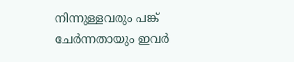നിന്നുള്ളവരും പങ്ക്‌ ചേര്‍ന്നതായും ഇവര്‍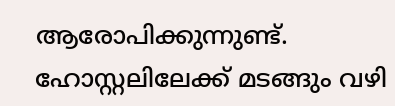ആരോപിക്കുന്നുണ്ട്‌. ഹോസ്റ്റലിലേക്ക്‌ മടങ്ങും വഴി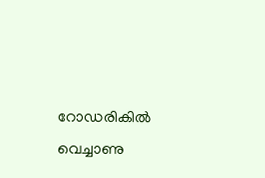റോഡരികില്‍ വെച്ചാണു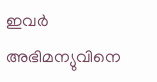ഇവര്‍ അഭിമന്യുവിനെ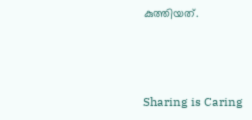കുത്തിയത്‌.



Sharing is Caring